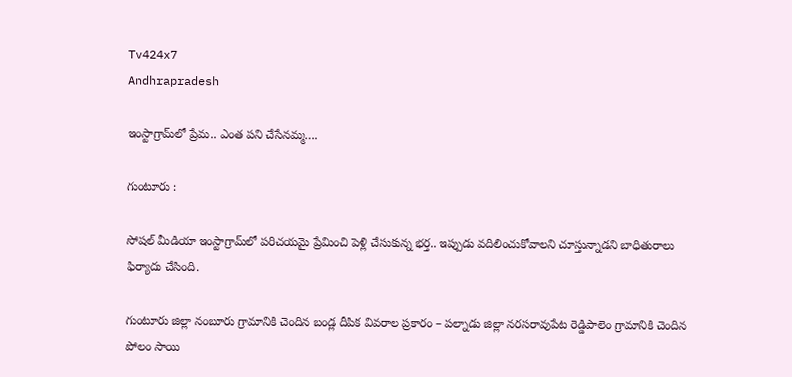Tv424x7
Andhrapradesh

ఇంస్టాగ్రామ్‌లో ప్రేమ.. ఎంత పని చేసేనమ్మ….

గుంటూరు :

సోషల్ మీడియా ఇంస్టాగ్రామ్‌లో పరిచయమై ప్రేమించి పెళ్లి చేసుకున్న భర్త.. ఇప్పుడు వదిలించుకోవాలని చూస్తున్నాడని బాధితురాలు ఫిర్యాదు చేసింది.

గుంటూరు జిల్లా నంబూరు గ్రామానికి చెందిన బండ్ల దీపిక వివరాల ప్రకారం – పల్నాడు జిల్లా నరసరావుపేట రెడ్డిపాలెం గ్రామానికి చెందిన పోలం సాయి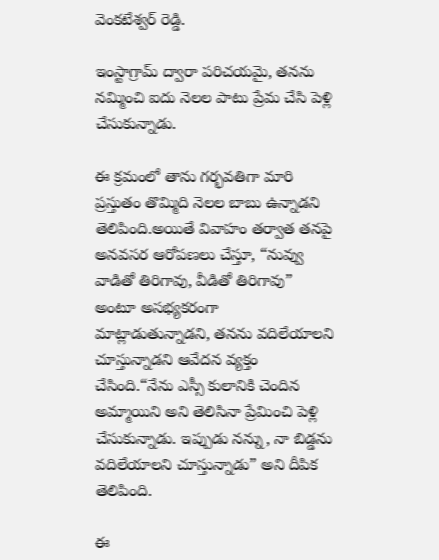వెంకటేశ్వర్ రెడ్డి.

ఇంస్టాగ్రామ్ ద్వారా పరిచయమై, తనను నమ్మించి ఐదు నెలల పాటు ప్రేమ చేసి పెళ్లి చేసుకున్నాడు.

ఈ క్రమంలో తాను గర్భవతిగా మారి ప్రస్తుతం తొమ్మిది నెలల బాబు ఉన్నాడని తెలిపింది.అయితే వివాహం తర్వాత తనపై అనవసర ఆరోపణలు చేస్తూ, “నువ్వు వాడితో తిరిగావు, వీడితో తిరిగావు” అంటూ అసభ్యకరంగా మాట్లాడుతున్నాడని, తనను వదిలేయాలని చూస్తున్నాడని ఆవేదన వ్యక్తం చేసింది.“నేను ఎస్సీ కులానికి చెందిన అమ్మాయిని అని తెలిసినా ప్రేమించి పెళ్లి చేసుకున్నాడు. ఇప్పుడు నన్ను, నా బిడ్డను వదిలేయాలని చూస్తున్నాడు” అని దీపిక తెలిపింది.

ఈ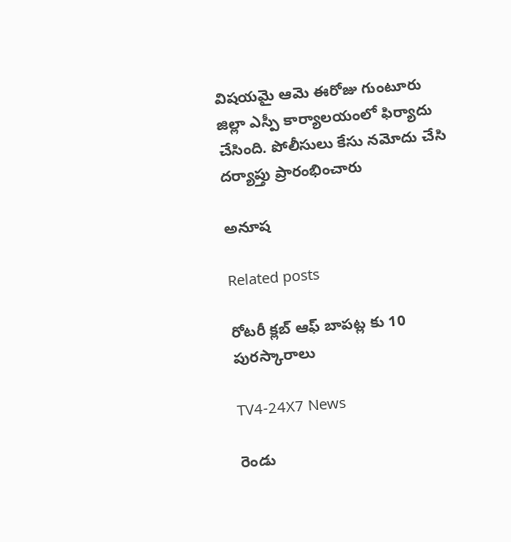విషయమై ఆమె ఈరోజు గుంటూరు జిల్లా ఎస్పీ కార్యాలయంలో ఫిర్యాదు చేసింది. పోలీసులు కేసు నమోదు చేసి దర్యాప్తు ప్రారంభించారు

అనూష

Related posts

రోటరీ క్లబ్ ఆఫ్ బాపట్ల కు 10 పురస్కారాలు

TV4-24X7 News

రెండు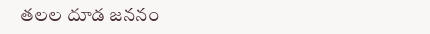తలల దూడ జననం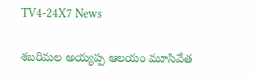TV4-24X7 News

శబరిమల అయ్యప్ప ఆలయం మూసివేత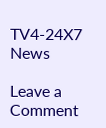TV4-24X7 News

Leave a Comment